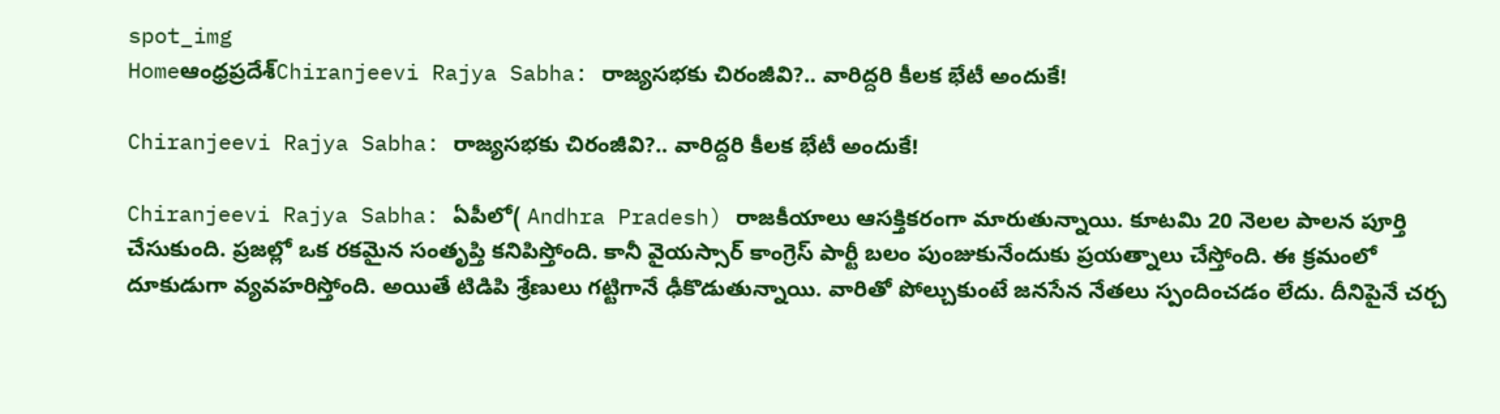spot_img
Homeఆంధ్రప్రదేశ్‌Chiranjeevi Rajya Sabha: రాజ్యసభకు చిరంజీవి?.. వారిద్దరి కీలక భేటీ అందుకే!

Chiranjeevi Rajya Sabha: రాజ్యసభకు చిరంజీవి?.. వారిద్దరి కీలక భేటీ అందుకే!

Chiranjeevi Rajya Sabha: ఏపీలో( Andhra Pradesh) రాజకీయాలు ఆసక్తికరంగా మారుతున్నాయి. కూటమి 20 నెలల పాలన పూర్తి చేసుకుంది. ప్రజల్లో ఒక రకమైన సంతృప్తి కనిపిస్తోంది. కానీ వైయస్సార్ కాంగ్రెస్ పార్టీ బలం పుంజుకునేందుకు ప్రయత్నాలు చేస్తోంది. ఈ క్రమంలో దూకుడుగా వ్యవహరిస్తోంది. అయితే టిడిపి శ్రేణులు గట్టిగానే ఢీకొడుతున్నాయి. వారితో పోల్చుకుంటే జనసేన నేతలు స్పందించడం లేదు. దీనిపైనే చర్చ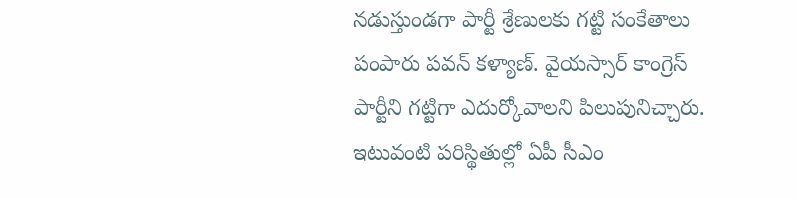నడుస్తుండగా పార్టీ శ్రేణులకు గట్టి సంకేతాలు పంపారు పవన్ కళ్యాణ్. వైయస్సార్ కాంగ్రెస్ పార్టీని గట్టిగా ఎదుర్కోవాలని పిలుపునిచ్చారు. ఇటువంటి పరిస్థితుల్లో ఏపీ సీఎం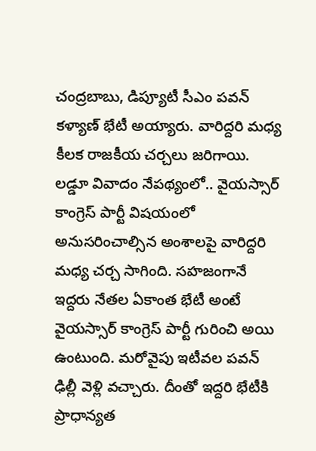చంద్రబాబు, డిప్యూటీ సీఎం పవన్ కళ్యాణ్ భేటీ అయ్యారు. వారిద్దరి మధ్య కీలక రాజకీయ చర్చలు జరిగాయి. లడ్డూ వివాదం నేపథ్యంలో.. వైయస్సార్ కాంగ్రెస్ పార్టీ విషయంలో అనుసరించాల్సిన అంశాలపై వారిద్దరి మధ్య చర్చ సాగింది. సహజంగానే ఇద్దరు నేతల ఏకాంత భేటీ అంటే వైయస్సార్ కాంగ్రెస్ పార్టీ గురించి అయి ఉంటుంది. మరోవైపు ఇటీవల పవన్ ఢిల్లీ వెళ్లి వచ్చారు. దీంతో ఇద్దరి భేటీకి ప్రాధాన్యత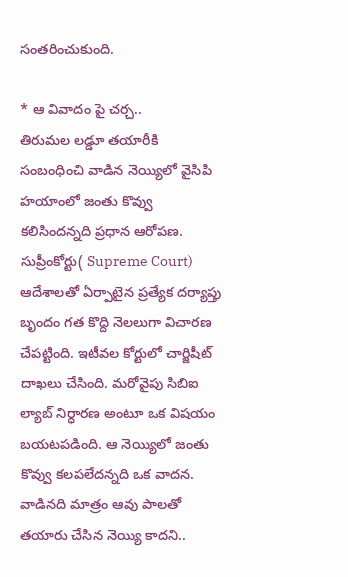సంతరించుకుంది.

* ఆ వివాదం పై చర్చ..
తిరుమల లడ్డూ తయారీకి సంబంధించి వాడిన నెయ్యిలో వైసిపి హయాంలో జంతు కొవ్వు కలిసిందన్నది ప్రధాన ఆరోపణ. సుప్రీంకోర్టు( Supreme Court) ఆదేశాలతో ఏర్పాటైన ప్రత్యేక దర్యాప్తు బృందం గత కొద్ది నెలలుగా విచారణ చేపట్టింది. ఇటీవల కోర్టులో చార్జిషీట్ దాఖలు చేసింది. మరోవైపు సిబిఐ ల్యాబ్ నిర్ధారణ అంటూ ఒక విషయం బయటపడింది. ఆ నెయ్యిలో జంతు కొవ్వు కలపలేదన్నది ఒక వాదన. వాడినది మాత్రం ఆవు పాలతో తయారు చేసిన నెయ్యి కాదని..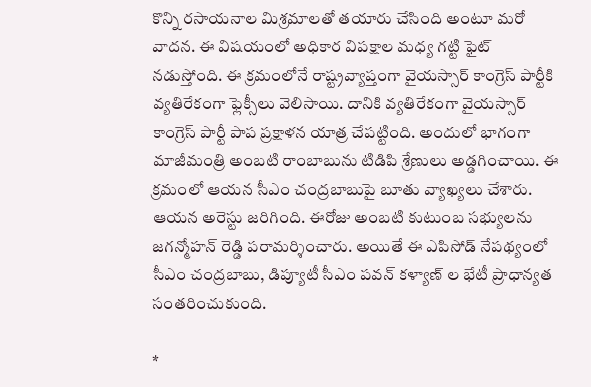కొన్ని రసాయనాల మిశ్రమాలతో తయారు చేసింది అంటూ మరో వాదన. ఈ విషయంలో అధికార విపక్షాల మధ్య గట్టి ఫైట్ నడుస్తోంది. ఈ క్రమంలోనే రాష్ట్రవ్యాప్తంగా వైయస్సార్ కాంగ్రెస్ పార్టీకి వ్యతిరేకంగా ఫ్లెక్సీలు వెలిసాయి. దానికి వ్యతిరేకంగా వైయస్సార్ కాంగ్రెస్ పార్టీ పాప ప్రక్షాళన యాత్ర చేపట్టింది. అందులో భాగంగా మాజీమంత్రి అంబటి రాంబాబును టిడిపి శ్రేణులు అడ్డగించాయి. ఈ క్రమంలో ఆయన సీఎం చంద్రబాబుపై బూతు వ్యాఖ్యలు చేశారు. ఆయన అరెస్టు జరిగింది. ఈరోజు అంబటి కుటుంబ సభ్యులను జగన్మోహన్ రెడ్డి పరామర్శించారు. అయితే ఈ ఎపిసోడ్ నేపథ్యంలో సీఎం చంద్రబాబు, డిప్యూటీ సీఎం పవన్ కళ్యాణ్ ల భేటీ ప్రాధాన్యత సంతరించుకుంది.

*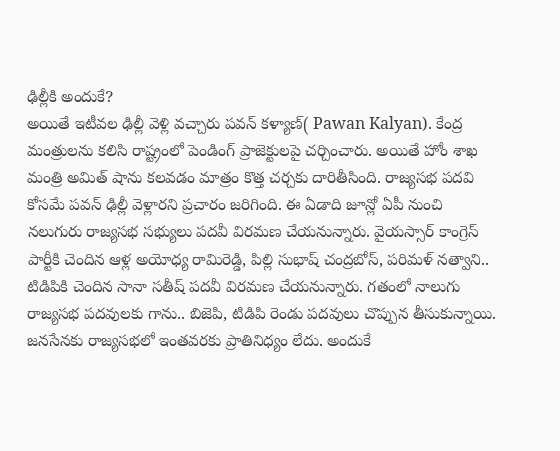ఢిల్లీకి అందుకే?
అయితే ఇటీవల ఢిల్లీ వెళ్లి వచ్చారు పవన్ కళ్యాణ్( Pawan Kalyan). కేంద్ర మంత్రులను కలిసి రాష్ట్రంలో పెండింగ్ ప్రాజెక్టులపై చర్చించారు. అయితే హోం శాఖ మంత్రి అమిత్ షాను కలవడం మాత్రం కొత్త చర్చకు దారితీసింది. రాజ్యసభ పదవి కోసమే పవన్ ఢిల్లీ వెళ్లారని ప్రచారం జరిగింది. ఈ ఏడాది జూన్లో ఏపీ నుంచి నలుగురు రాజ్యసభ సభ్యులు పదవీ విరమణ చేయనున్నారు. వైయస్సార్ కాంగ్రెస్ పార్టీకి చెందిన ఆళ్ల అయోధ్య రామిరెడ్డి, పిల్లి సుభాష్ చంద్రబోస్, పరిమళ్ నత్వాని.. టిడిపికి చెందిన సానా సతీష్ పదవీ విరమణ చేయనున్నారు. గతంలో నాలుగు రాజ్యసభ పదవులకు గాను.. బిజెపి, టిడిపి రెండు పదవులు చొప్పున తీసుకున్నాయి. జనసేనకు రాజ్యసభలో ఇంతవరకు ప్రాతినిధ్యం లేదు. అందుకే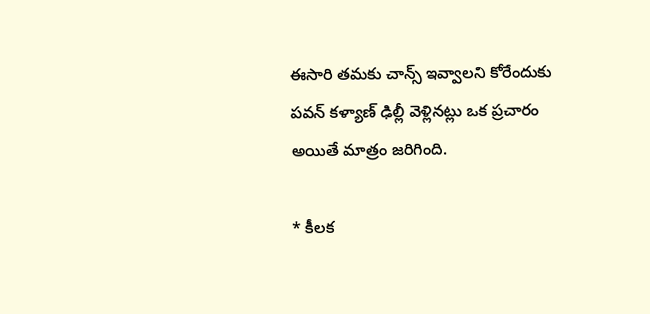ఈసారి తమకు చాన్స్ ఇవ్వాలని కోరేందుకు పవన్ కళ్యాణ్ ఢిల్లీ వెళ్లినట్లు ఒక ప్రచారం అయితే మాత్రం జరిగింది.

* కీలక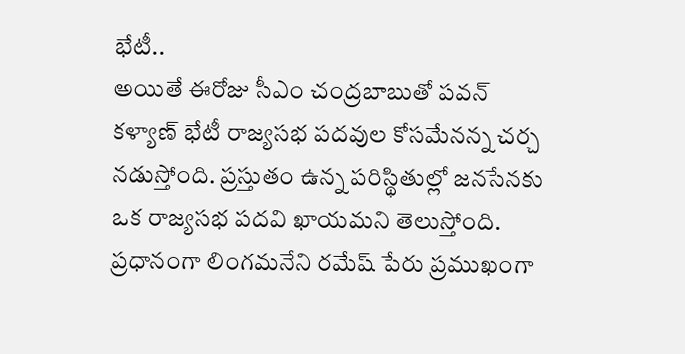భేటీ..
అయితే ఈరోజు సీఎం చంద్రబాబుతో పవన్ కళ్యాణ్ భేటీ రాజ్యసభ పదవుల కోసమేనన్న చర్చ నడుస్తోంది. ప్రస్తుతం ఉన్న పరిస్థితుల్లో జనసేనకు ఒక రాజ్యసభ పదవి ఖాయమని తెలుస్తోంది. ప్రధానంగా లింగమనేని రమేష్ పేరు ప్రముఖంగా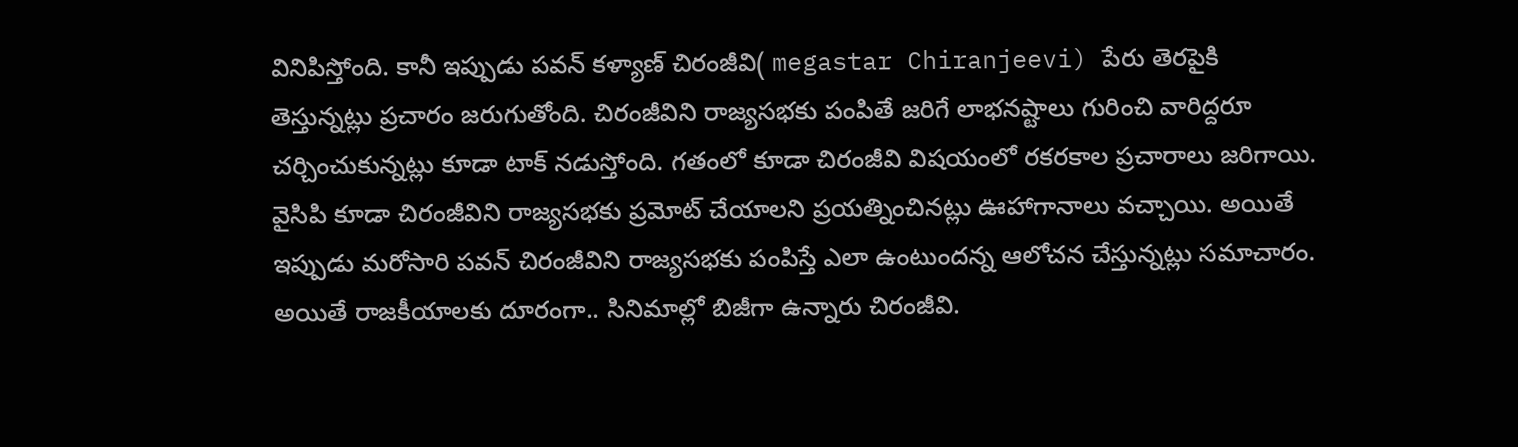వినిపిస్తోంది. కానీ ఇప్పుడు పవన్ కళ్యాణ్ చిరంజీవి( megastar Chiranjeevi) పేరు తెరపైకి తెస్తున్నట్లు ప్రచారం జరుగుతోంది. చిరంజీవిని రాజ్యసభకు పంపితే జరిగే లాభనష్టాలు గురించి వారిద్దరూ చర్చించుకున్నట్లు కూడా టాక్ నడుస్తోంది. గతంలో కూడా చిరంజీవి విషయంలో రకరకాల ప్రచారాలు జరిగాయి. వైసిపి కూడా చిరంజీవిని రాజ్యసభకు ప్రమోట్ చేయాలని ప్రయత్నించినట్లు ఊహాగానాలు వచ్చాయి. అయితే ఇప్పుడు మరోసారి పవన్ చిరంజీవిని రాజ్యసభకు పంపిస్తే ఎలా ఉంటుందన్న ఆలోచన చేస్తున్నట్లు సమాచారం. అయితే రాజకీయాలకు దూరంగా.. సినిమాల్లో బిజీగా ఉన్నారు చిరంజీవి.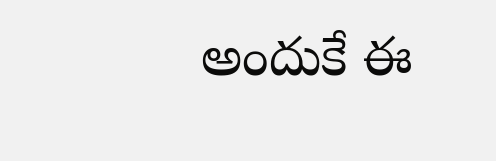అందుకే ఈ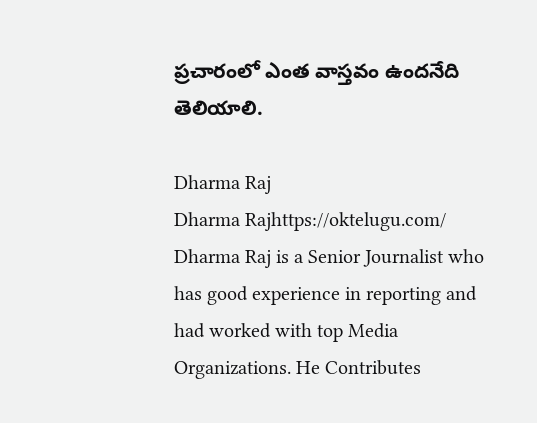ప్రచారంలో ఎంత వాస్తవం ఉందనేది తెలియాలి.

Dharma Raj
Dharma Rajhttps://oktelugu.com/
Dharma Raj is a Senior Journalist who has good experience in reporting and had worked with top Media Organizations. He Contributes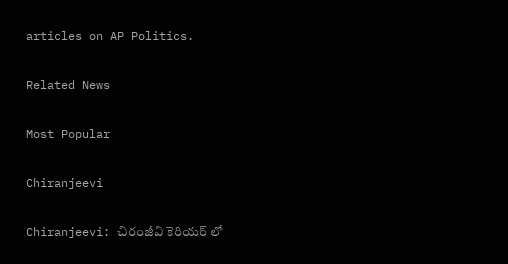articles on AP Politics.

Related News

Most Popular

Chiranjeevi

Chiranjeevi: చిరంజీవి కెరియర్ లో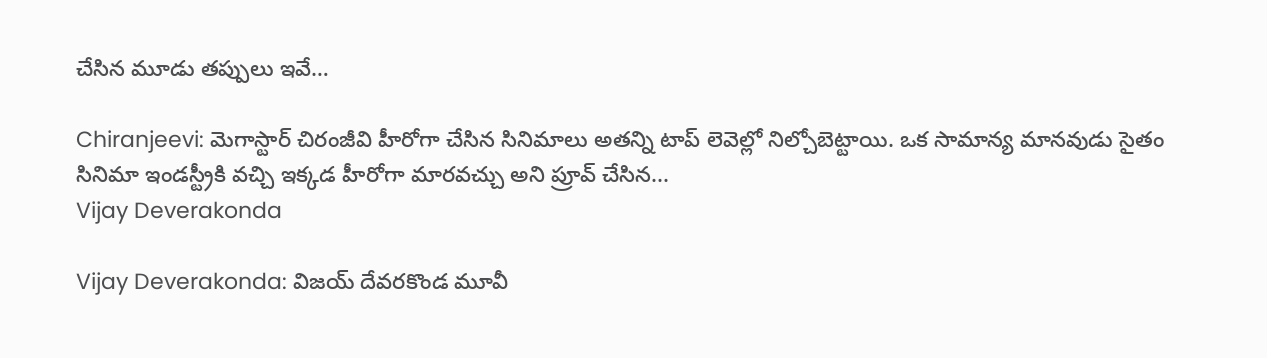చేసిన మూడు తప్పులు ఇవే…

Chiranjeevi: మెగాస్టార్ చిరంజీవి హీరోగా చేసిన సినిమాలు అతన్ని టాప్ లెవెల్లో నిల్చోబెట్టాయి. ఒక సామాన్య మానవుడు సైతం సినిమా ఇండస్ట్రీకి వచ్చి ఇక్కడ హీరోగా మారవచ్చు అని ప్రూవ్ చేసిన...
Vijay Deverakonda

Vijay Deverakonda: విజయ్ దేవరకొండ మూవీ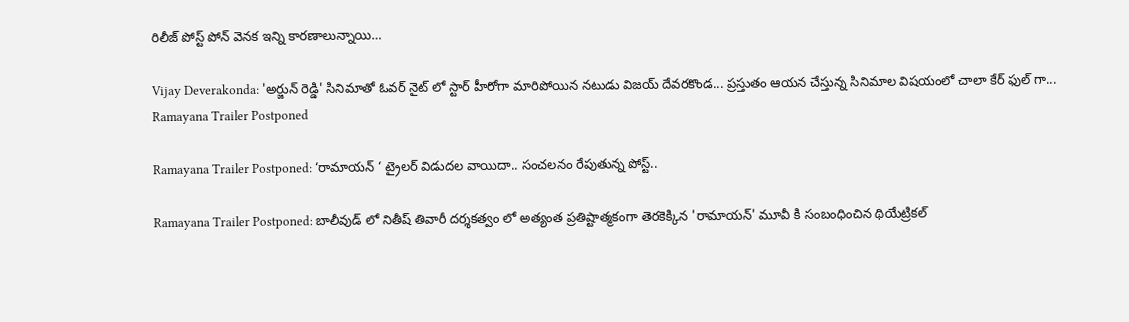రిలీజ్ పోస్ట్ పోన్ వెనక ఇన్ని కారణాలున్నాయి…

Vijay Deverakonda: 'అర్జున్ రెడ్డి' సినిమాతో ఓవర్ నైట్ లో స్టార్ హీరోగా మారిపోయిన నటుడు విజయ్ దేవరకొండ... ప్రస్తుతం ఆయన చేస్తున్న సినిమాల విషయంలో చాలా కేర్ ఫుల్ గా...
Ramayana Trailer Postponed

Ramayana Trailer Postponed: ‘రామాయన్ ‘ ట్రైలర్ విడుదల వాయిదా.. సంచలనం రేపుతున్న పోస్ట్..

Ramayana Trailer Postponed: బాలీవుడ్ లో నితీష్ తివారీ దర్శకత్వం లో అత్యంత ప్రతిష్టాత్మకంగా తెరకెక్కిన 'రామాయన్' మూవీ కి సంబంధించిన థియేట్రికల్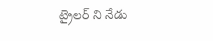ట్రైలర్ ని నేడు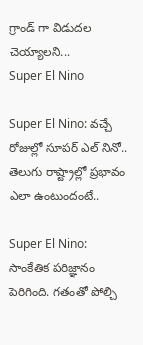గ్రాండ్ గా విడుదల చెయ్యాలని...
Super El Nino

Super El Nino: వచ్చే రోజుల్లో సూపర్ ఎల్ నినో.. తెలుగు రాష్ట్రాల్లో ప్రభావం ఎలా ఉంటుందంటే..

Super El Nino: సాంకేతిక పరిజ్ఞానం పెరిగింది. గతంతో పోల్చి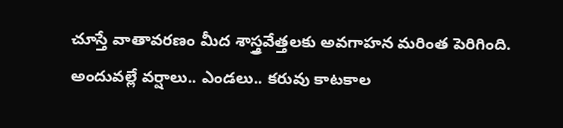చూస్తే వాతావరణం మీద శాస్త్రవేత్తలకు అవగాహన మరింత పెరిగింది. అందువల్లే వర్షాలు.. ఎండలు.. కరువు కాటకాల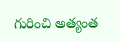గురించి అత్యంత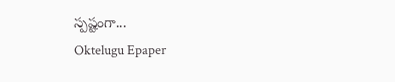స్పష్టంగా...
Oktelugu Epaper